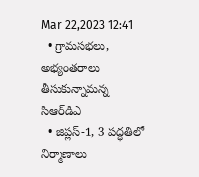Mar 22,2023 12:41
  • గ్రామసభలు, అభ్యంతరాలు తీసుకున్నామన్న సిఆర్‌డిఎ
  • జిప్లస్‌-1, 3 పద్ధతిలో నిర్మాణాలు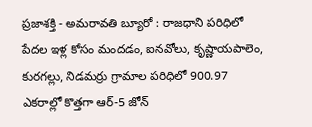ప్రజాశక్తి - అమరావతి బ్యూరో : రాజధాని పరిధిలో పేదల ఇళ్ల కోసం మందడం, ఐనవోలు, కృష్ణాయపాలెం, కురగల్లు, నిడమర్రు గ్రామాల పరిధిలో 900.97 ఎకరాల్లో కొత్తగా ఆర్‌-5 జోన్‌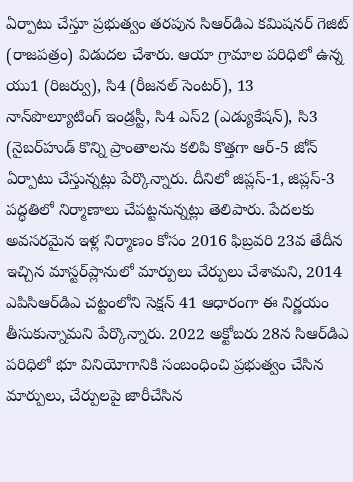ఏర్పాటు చేస్తూ ప్రభుత్వం తరపున సిఆర్‌డిఎ కమిషనర్‌ గెజిట్‌ (రాజపత్రం) విడుదల చేశారు. ఆయా గ్రామాల పరిధిలో ఉన్న యు1 (రిజర్వు), సి4 (రీజనల్‌ సెంటర్‌), 13 నాన్‌పొల్యూటింగ్‌ ఇండ్రస్టీ, సి4 ఎస్‌2 (ఎడ్యుకేషన్‌), సి3 (నైబర్‌హుడ్‌ కొన్ని ప్రాంతాలను కలిపి కొత్తగా ఆర్‌-5 జోన్‌ ఏర్పాటు చేస్తున్నట్లు పేర్కొన్నారు. దీనిలో జిప్లస్‌-1, జిప్లస్‌-3 పద్ధతిలో నిర్మాణాలు చేపట్టనున్నట్లు తెలిపారు. పేదలకు అవసరమైన ఇళ్ల నిర్మాణం కోసం 2016 ఫిబ్రవరి 23వ తేదీన ఇచ్చిన మాస్టర్‌ప్లానులో మార్పులు చేర్పులు చేశామని, 2014 ఎపిసిఆర్‌డిఎ చట్టంలోని సెక్షన్‌ 41 ఆధారంగా ఈ నిర్ణయం తీసుకున్నామని పేర్కొన్నారు. 2022 అక్టోబరు 28న సిఆర్‌డిఎ పరిధిలో భూ వినియోగానికి సంబంధించి ప్రభుత్వం చేసిన మార్పులు, చేర్పులపై జారీచేసిన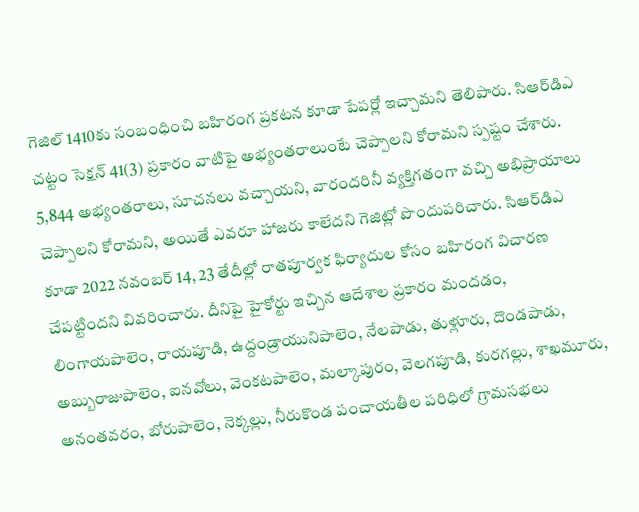గెజిల్‌ 1410కు సంబంధించి బహిరంగ ప్రకటన కూడా పేపర్లో ఇచ్చామని తెలిపారు. సిఆర్‌డిఎ చట్టం సెక్షన్‌ 41(3) ప్రకారం వాటిపై అభ్యంతరాలుంటే చెప్పాలని కోరామని స్పష్టం చేశారు. 5,844 అభ్యంతరాలు, సూచనలు వచ్చాయని, వారందరినీ వ్యక్తిగతంగా వచ్చి అభిప్రాయాలు చెప్పాలని కోరామని, అయితే ఎవరూ హాజరు కాలేదని గెజిట్లో పొందుపరిచారు. సిఆర్‌డిఎ కూడా 2022 నవంబర్‌ 14, 23 తేదీల్లో రాతపూర్వక ఫిర్యాదుల కోసం బహిరంగ విచారణ చేపట్టిందని వివరించారు. దీనిపై హైకోర్టు ఇచ్చిన ఆదేశాల ప్రకారం మందడం, లింగాయపాలెం, రాయపూడి, ఉద్దండ్రాయునిపాలెం, నేలపాడు, తుళ్లూరు, దొండపాడు, అబ్బురాజుపాలెం, ఐనవోలు, వెంకటపాలెం, మల్కాపురం, వెలగపూడి, కురగల్లు, శాఖమూరు, అనంతవరం, బోరుపాలెం, నెక్కల్లు, నీరుకొండ పంచాయతీల పరిధిలో గ్రామసభలు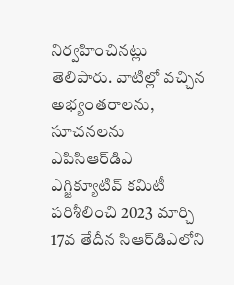నిర్వహించినట్లు తెలిపారు. వాటిల్లో వచ్చిన అభ్యంతరాలను, సూచనలను ఎపిసిఆర్‌డిఎ ఎగ్జిక్యూటివ్‌ కమిటీ పరిశీలించి 2023 మార్చి 17వ తేదీన సిఆర్‌డిఎలోని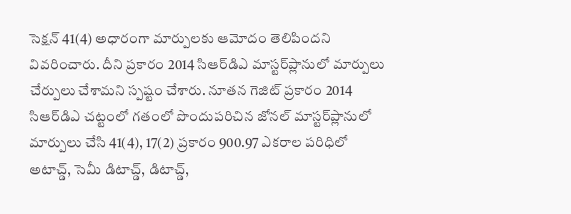సెక్షన్‌ 41(4) అధారంగా మార్పులకు ఆమోదం తెలిపిందని వివరించారు. దీని ప్రకారం 2014 సిఆర్‌డిఎ మాస్టర్‌ప్లానులో మార్పులు చేర్పులు చేశామని స్పష్టం చేశారు. నూతన గెజిట్‌ ప్రకారం 2014 సిఆర్‌డిఎ చట్టంలో గతంలో పొందుపరిచిన జోనల్‌ మాస్టర్‌ప్లానులో మార్పులు చేసి 41(4), 17(2) ప్రకారం 900.97 ఎకరాల పరిధిలో అటాచ్డ్‌, సెమీ డిటాచ్డ్‌, డిటాచ్డ్‌,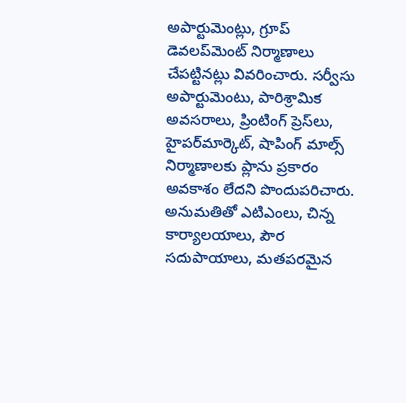అపార్టుమెంట్లు, గ్రూప్‌ డెవలప్‌మెంట్‌ నిర్మాణాలు చేపట్టినట్లు వివరించారు. సర్వీసు అపార్టుమెంటు, పారిశ్రామిక అవసరాలు, ప్రింటింగ్‌ ప్రెస్‌లు, హైపర్‌మార్కెట్‌, షాపింగ్‌ మాల్స్‌ నిర్మాణాలకు ప్లాను ప్రకారం అవకాశం లేదని పొందుపరిచారు. అనుమతితో ఎటిఎంలు, చిన్న కార్యాలయాలు, పౌర సదుపాయాలు, మతపరమైన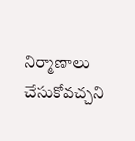నిర్మాణాలు చేసుకోవచ్చని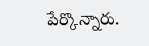పేర్కొన్నారు.